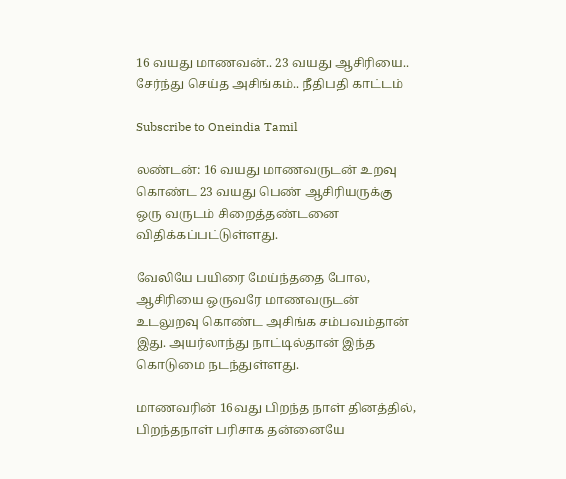16 வயது மாணவன்.. 23 வயது ஆசிரியை.. சேர்ந்து செய்த அசிங்கம்.. நீதிபதி காட்டம்

Subscribe to Oneindia Tamil

லண்டன்: 16 வயது மாணவருடன் உறவு கொண்ட 23 வயது பெண் ஆசிரியருக்கு ஒரு வருடம் சிறைத்தண்டனை விதிக்கப்பட்டுள்ளது.

வேலியே பயிரை மேய்ந்ததை போல, ஆசிரியை ஒருவரே மாணவருடன் உடலுறவு கொண்ட அசிங்க சம்பவம்தான் இது. அயர்லாந்து நாட்டில்தான் இந்த கொடுமை நடந்துள்ளது.

மாணவரின் 16வது பிறந்த நாள் தினத்தில், பிறந்தநாள் பரிசாக தன்னையே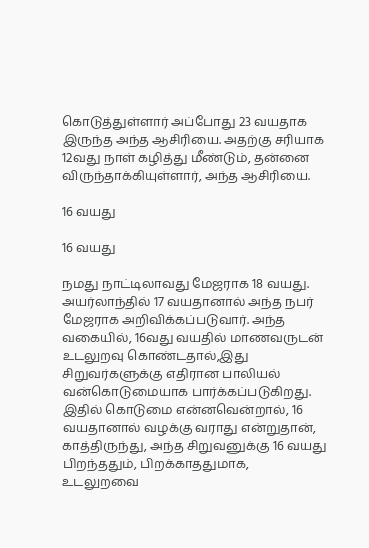கொடுத்துள்ளார் அப்போது 23 வயதாக இருந்த அந்த ஆசிரியை. அதற்கு சரியாக 12வது நாள் கழித்து மீண்டும், தன்னை விருந்தாக்கியுள்ளார், அந்த ஆசிரியை.

16 வயது

16 வயது

நமது நாட்டிலாவது மேஜராக 18 வயது. அயர்லாந்தில் 17 வயதானால் அந்த நபர் மேஜராக அறிவிக்கப்படுவார். அந்த வகையில், 16வது வயதில் மாணவருடன் உடலுறவு கொண்டதால்,இது சிறுவர்களுக்கு எதிரான பாலியல் வன்கொடுமையாக பார்க்கப்படுகிறது. இதில் கொடுமை என்னவென்றால், 16 வயதானால் வழக்கு வராது என்றுதான், காத்திருந்து, அந்த சிறுவனுக்கு 16 வயது பிறந்ததும், பிறக்காததுமாக, உடலுறவை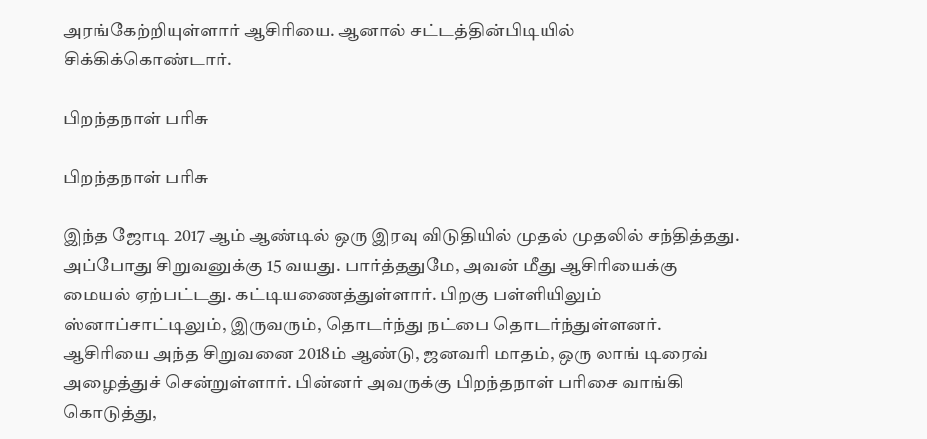அரங்கேற்றியுள்ளார் ஆசிரியை. ஆனால் சட்டத்தின்பிடியில் சிக்கிக்கொண்டார்.

பிறந்தநாள் பரிசு

பிறந்தநாள் பரிசு

இந்த ஜோடி 2017 ஆம் ஆண்டில் ஒரு இரவு விடுதியில் முதல் முதலில் சந்தித்தது. அப்போது சிறுவனுக்கு 15 வயது. பார்த்ததுமே, அவன் மீது ஆசிரியைக்கு மையல் ஏற்பட்டது. கட்டியணைத்துள்ளார். பிறகு பள்ளியிலும் ஸ்னாப்சாட்டிலும், இருவரும், தொடர்ந்து நட்பை தொடர்ந்துள்ளனர். ஆசிரியை அந்த சிறுவனை 2018ம் ஆண்டு, ஜனவரி மாதம், ஒரு லாங் டிரைவ் அழைத்துச் சென்றுள்ளார். பின்னர் அவருக்கு பிறந்தநாள் பரிசை வாங்கி கொடுத்து,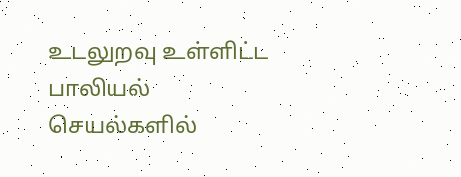உடலுறவு உள்ளிட்ட பாலியல் செயல்களில்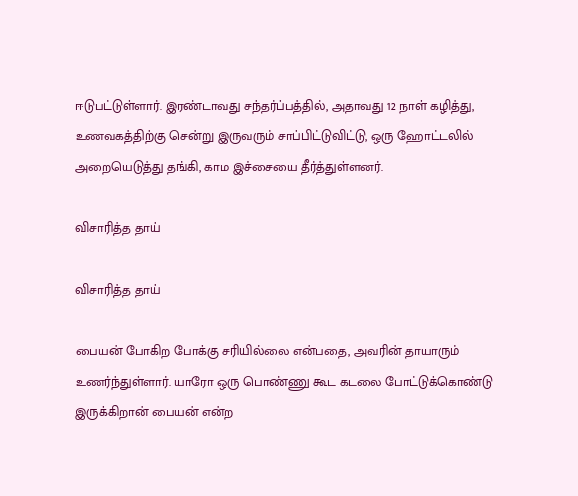ஈடுபட்டுள்ளார். இரண்டாவது சந்தர்ப்பத்தில், அதாவது 12 நாள் கழித்து, உணவகத்திற்கு சென்று இருவரும் சாப்பிட்டுவிட்டு, ஒரு ஹோட்டலில் அறையெடுத்து தங்கி, காம இச்சையை தீர்த்துள்ளனர்.

விசாரித்த தாய்

விசாரித்த தாய்

பையன் போகிற போக்கு சரியில்லை என்பதை, அவரின் தாயாரும் உணர்ந்துள்ளார். யாரோ ஒரு பொண்ணு கூட கடலை போட்டுக்கொண்டு இருக்கிறான் பையன் என்ற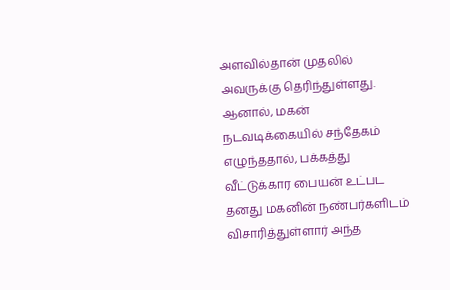அளவில்தான் முதலில் அவருக்கு தெரிந்துள்ளது. ஆனால், மகன் நடவடிக்கையில் சந்தேகம் எழுந்ததால், பக்கத்து வீட்டுக்கார பையன் உட்பட தனது மகனின் நண்பர்களிடம் விசாரித்துள்ளார் அந்த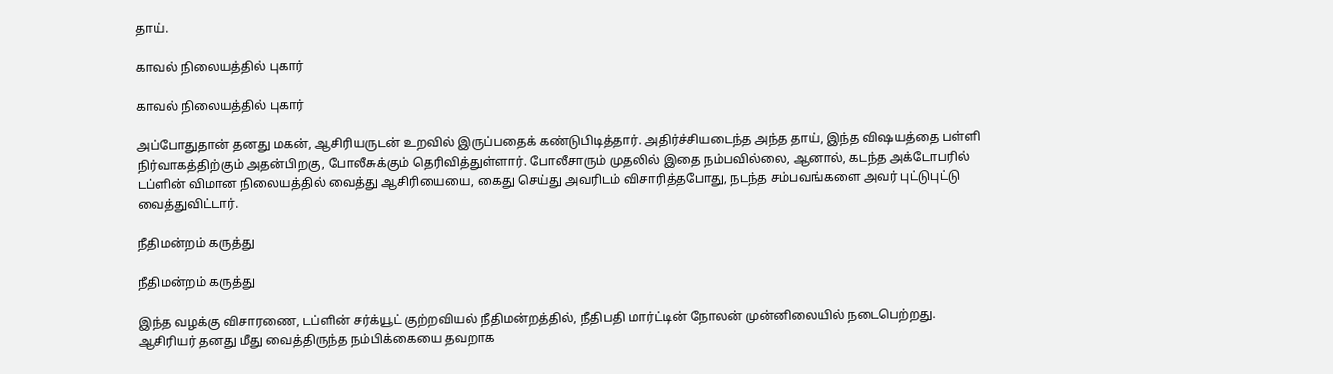தாய்.

காவல் நிலையத்தில் புகார்

காவல் நிலையத்தில் புகார்

அப்போதுதான் தனது மகன், ஆசிரியருடன் உறவில் இருப்பதைக் கண்டுபிடித்தார். அதிர்ச்சியடைந்த அந்த தாய், இந்த விஷயத்தை பள்ளி நிர்வாகத்திற்கும் அதன்பிறகு, போலீசுக்கும் தெரிவித்துள்ளார். போலீசாரும் முதலில் இதை நம்பவில்லை, ஆனால், கடந்த அக்டோபரில் டப்ளின் விமான நிலையத்தில் வைத்து ஆசிரியையை, கைது செய்து அவரிடம் விசாரித்தபோது, நடந்த சம்பவங்களை அவர் புட்டுபுட்டு வைத்துவிட்டார்.

நீதிமன்றம் கருத்து

நீதிமன்றம் கருத்து

இந்த வழக்கு விசாரணை, டப்ளின் சர்க்யூட் குற்றவியல் நீதிமன்றத்தில், நீதிபதி மார்ட்டின் நோலன் முன்னிலையில் நடைபெற்றது. ஆசிரியர் தனது மீது வைத்திருந்த நம்பிக்கையை தவறாக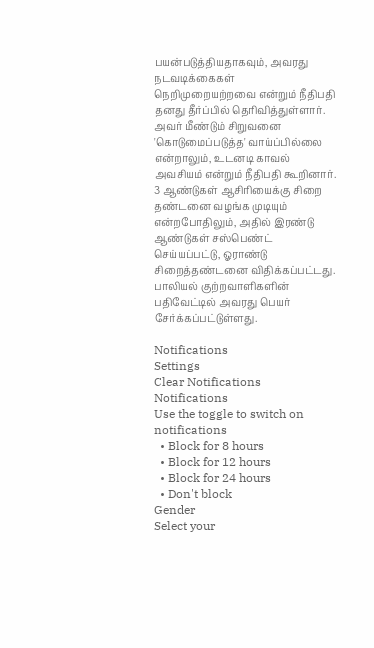பயன்படுத்தியதாகவும், அவரது நடவடிக்கைகள் நெறிமுறையற்றவை என்றும் நீதிபதி தனது தீர்ப்பில் தெரிவித்துள்ளார்.
அவர் மீண்டும் சிறுவனை 'கொடுமைப்படுத்த' வாய்ப்பில்லை என்றாலும், உடனடி காவல் அவசியம் என்றும் நீதிபதி கூறினார். 3 ஆண்டுகள் ஆசிரியைக்கு சிறை தண்டனை வழங்க முடியும் என்றபோதிலும், அதில் இரண்டு ஆண்டுகள் சஸ்பெண்ட் செய்யப்பட்டு, ஓராண்டு சிறைத்தண்டனை விதிக்கப்பட்டது.
பாலியல் குற்றவாளிகளின் பதிவேட்டில் அவரது பெயர் சேர்க்கப்பட்டுள்ளது.

Notifications
Settings
Clear Notifications
Notifications
Use the toggle to switch on notifications
  • Block for 8 hours
  • Block for 12 hours
  • Block for 24 hours
  • Don't block
Gender
Select your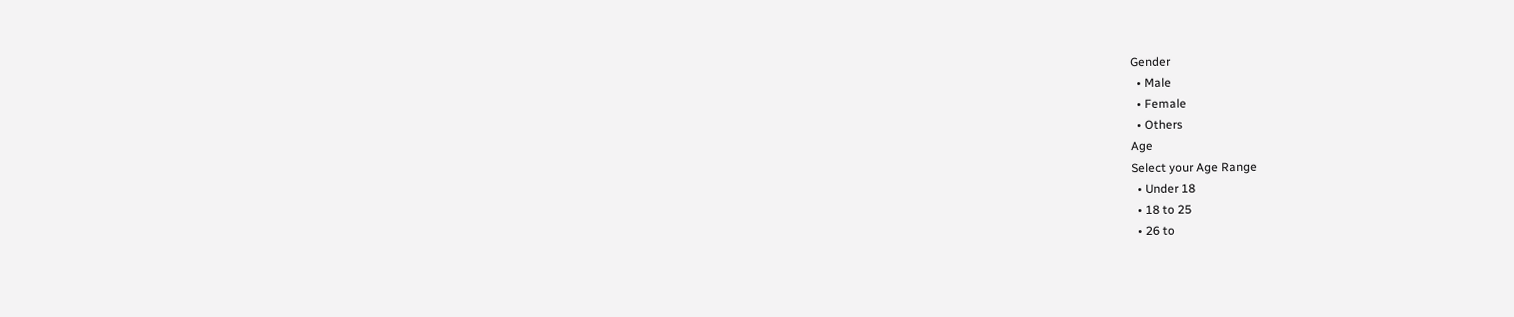Gender
  • Male
  • Female
  • Others
Age
Select your Age Range
  • Under 18
  • 18 to 25
  • 26 to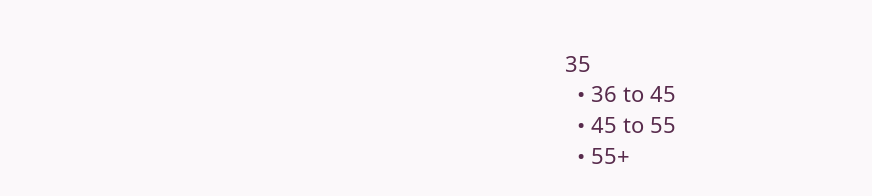35
  • 36 to 45
  • 45 to 55
  • 55+